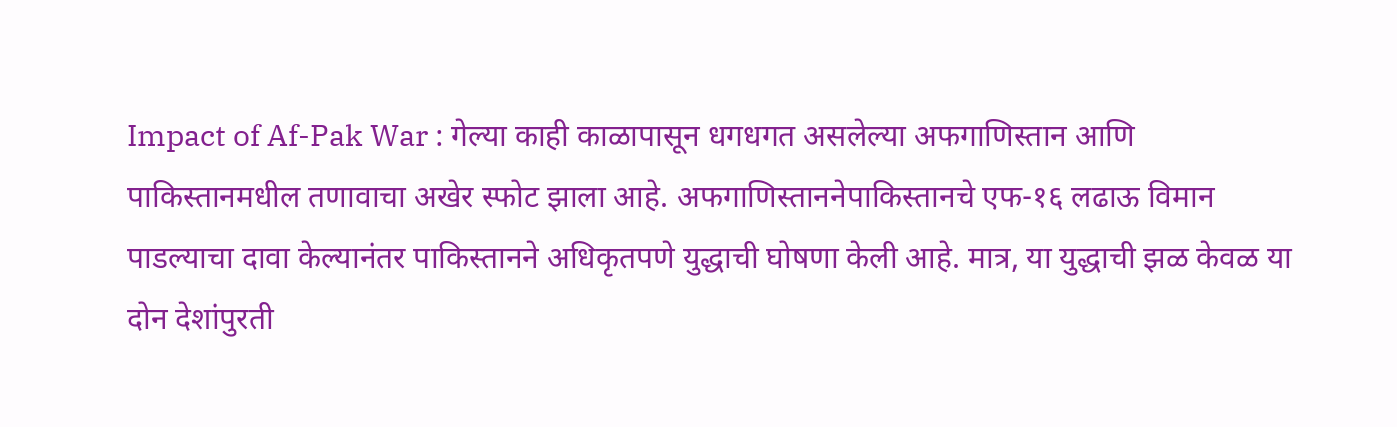Impact of Af-Pak War : गेल्या काही काळापासून धगधगत असलेल्या अफगाणिस्तान आणि पाकिस्तानमधील तणावाचा अखेर स्फोट झाला आहे. अफगाणिस्ताननेपाकिस्तानचे एफ-१६ लढाऊ विमान पाडल्याचा दावा केल्यानंतर पाकिस्तानने अधिकृतपणे युद्धाची घोषणा केली आहे. मात्र, या युद्धाची झळ केवळ या दोन देशांपुरती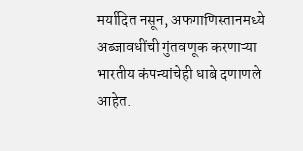मर्यादित नसून, अफगाणिस्तानमध्ये अब्जावधींची गुंतवणूक करणाऱ्या भारतीय कंपन्यांचेही धाबे दणाणले आहेत.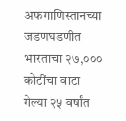अफगाणिस्तानच्या जडणघडणीत भारताचा २७,००० कोटींचा वाटा
गेल्या २५ वर्षांत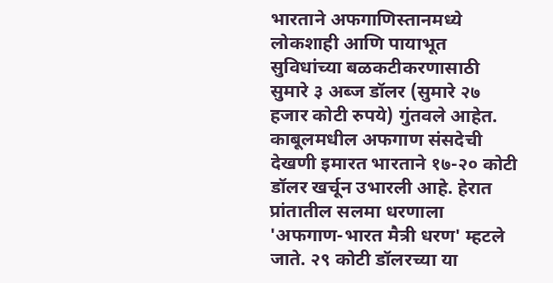भारताने अफगाणिस्तानमध्ये लोकशाही आणि पायाभूत सुविधांच्या बळकटीकरणासाठी सुमारे ३ अब्ज डॉलर (सुमारे २७ हजार कोटी रुपये) गुंतवले आहेत. काबूलमधील अफगाण संसदेची देखणी इमारत भारताने १७-२० कोटी डॉलर खर्चून उभारली आहे. हेरात प्रांतातील सलमा धरणाला 'अफगाण-भारत मैत्री धरण' म्हटले जाते. २९ कोटी डॉलरच्या या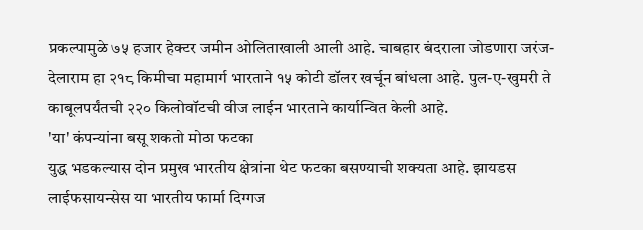प्रकल्पामुळे ७५ हजार हेक्टर जमीन ओलिताखाली आली आहे. चाबहार बंदराला जोडणारा जरंज-देलाराम हा २१८ किमीचा महामार्ग भारताने १५ कोटी डॉलर खर्चून बांधला आहे. पुल-ए-खुमरी ते काबूलपर्यंतची २२० किलोवॉटची वीज लाईन भारताने कार्यान्वित केली आहे.
'या' कंपन्यांना बसू शकतो मोठा फटका
युद्ध भडकल्यास दोन प्रमुख भारतीय क्षेत्रांना थेट फटका बसण्याची शक्यता आहे. झायडस लाईफसायन्सेस या भारतीय फार्मा दिग्गज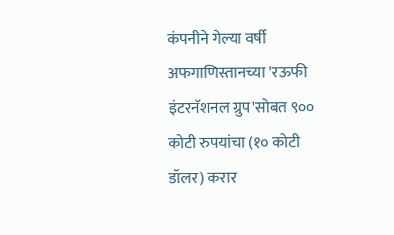कंपनीने गेल्या वर्षी अफगाणिस्तानच्या 'रऊफी इंटरनॅशनल ग्रुप'सोबत ९०० कोटी रुपयांचा (१० कोटी डॉलर) करार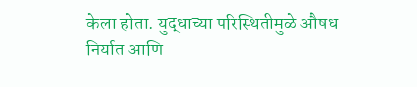केला होता. युद्धाच्या परिस्थितीमुळे औषध निर्यात आणि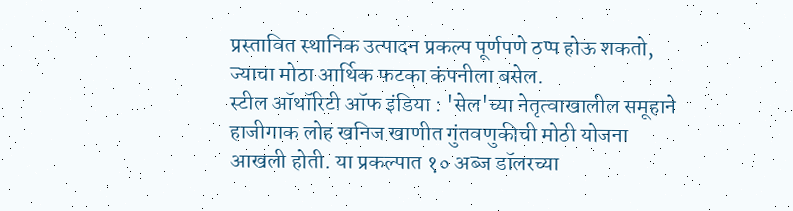प्रस्तावित स्थानिक उत्पादन प्रकल्प पूर्णपणे ठप्प होऊ शकतो, ज्याचा मोठा आर्थिक फटका कंपनीला बसेल.
स्टील ऑथॉरिटी ऑफ इंडिया : 'सेल'च्या नेतृत्वाखालील समूहाने हाजीगाक लोह खनिज खाणीत गुंतवणुकीची मोठी योजना आखली होती. या प्रकल्पात १० अब्ज डॉलरच्या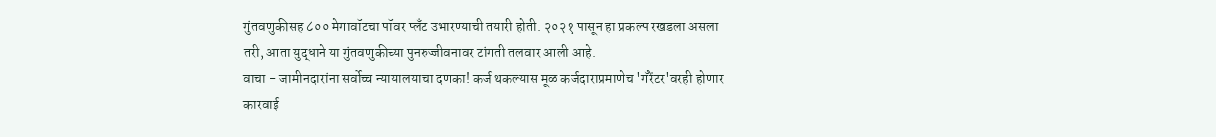गुंतवणुकीसह ८०० मेगावॉटचा पॉवर प्लँट उभारण्याची तयारी होती. २०२१ पासून हा प्रकल्प रखडला असला तरी, आता युद्धाने या गुंतवणुकीच्या पुनरुज्जीवनावर टांगती तलवार आली आहे.
वाचा - जामीनदारांना सर्वोच्च न्यायालयाचा दणका! कर्ज थकल्यास मूळ कर्जदाराप्रमाणेच 'गॅरेंटर'वरही होणार कारवाई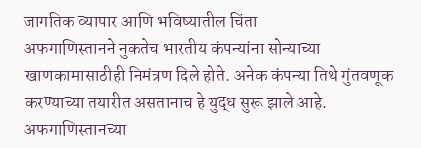जागतिक व्यापार आणि भविष्यातील चिंता
अफगाणिस्तानने नुकतेच भारतीय कंपन्यांना सोन्याच्या खाणकामासाठीही निमंत्रण दिले होते. अनेक कंपन्या तिथे गुंतवणूक करण्याच्या तयारीत असतानाच हे युद्ध सुरू झाले आहे. अफगाणिस्तानच्या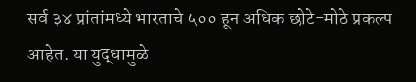सर्व ३४ प्रांतांमध्ये भारताचे ५०० हून अधिक छोटे-मोठे प्रकल्प आहेत. या युद्धामुळे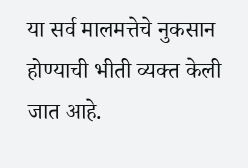या सर्व मालमत्तेचे नुकसान होण्याची भीती व्यक्त केली जात आहे.